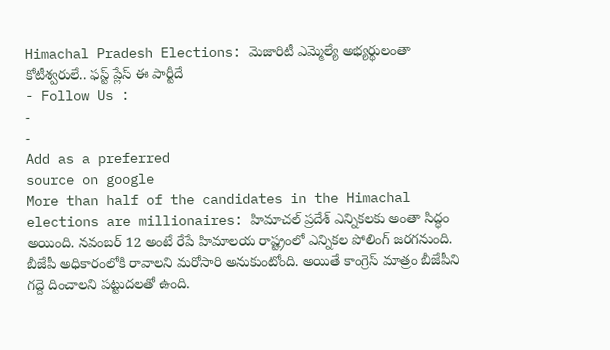Himachal Pradesh Elections: మెజారిటీ ఎమ్మెల్యే అభ్యర్థులంతా కోటీశ్వరులే.. ఫస్ట్ ప్లేస్ ఈ పార్టీదే
- Follow Us :
-
-
Add as a preferred
source on google
More than half of the candidates in the Himachal elections are millionaires: హిమాచల్ ప్రదేశ్ ఎన్నికలకు అంతా సిద్ధం అయింది. నవంబర్ 12 అంటే రేపే హిమాలయ రాష్ట్రంలో ఎన్నికల పోలింగ్ జరగనుంది. బీజేపీ అధికారంలోకి రావాలని మరోసారి అనుకుంటోంది. అయితే కాంగ్రెస్ మాత్రం బీజేపీని గద్దె దించాలని పట్టుదలతో ఉంది.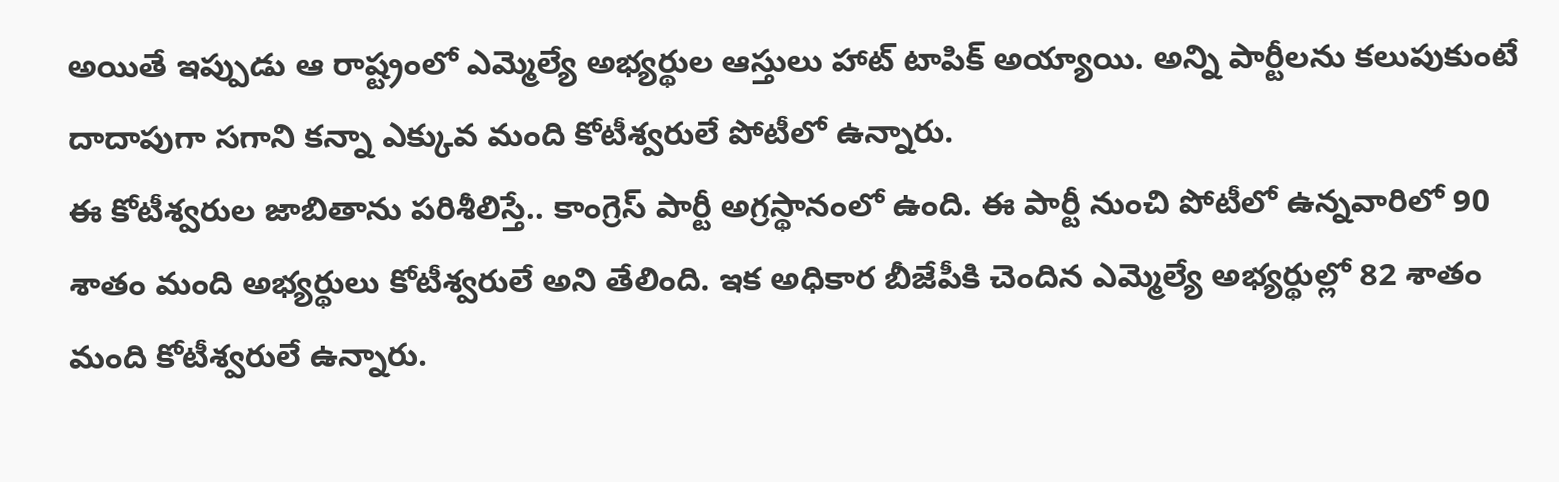అయితే ఇప్పుడు ఆ రాష్ట్రంలో ఎమ్మెల్యే అభ్యర్థుల ఆస్తులు హాట్ టాపిక్ అయ్యాయి. అన్ని పార్టీలను కలుపుకుంటే దాదాపుగా సగాని కన్నా ఎక్కువ మంది కోటీశ్వరులే పోటీలో ఉన్నారు.
ఈ కోటీశ్వరుల జాబితాను పరిశీలిస్తే.. కాంగ్రెస్ పార్టీ అగ్రస్థానంలో ఉంది. ఈ పార్టీ నుంచి పోటీలో ఉన్నవారిలో 90 శాతం మంది అభ్యర్థులు కోటీశ్వరులే అని తేలింది. ఇక అధికార బీజేపీకి చెందిన ఎమ్మెల్యే అభ్యర్థుల్లో 82 శాతం మంది కోటీశ్వరులే ఉన్నారు.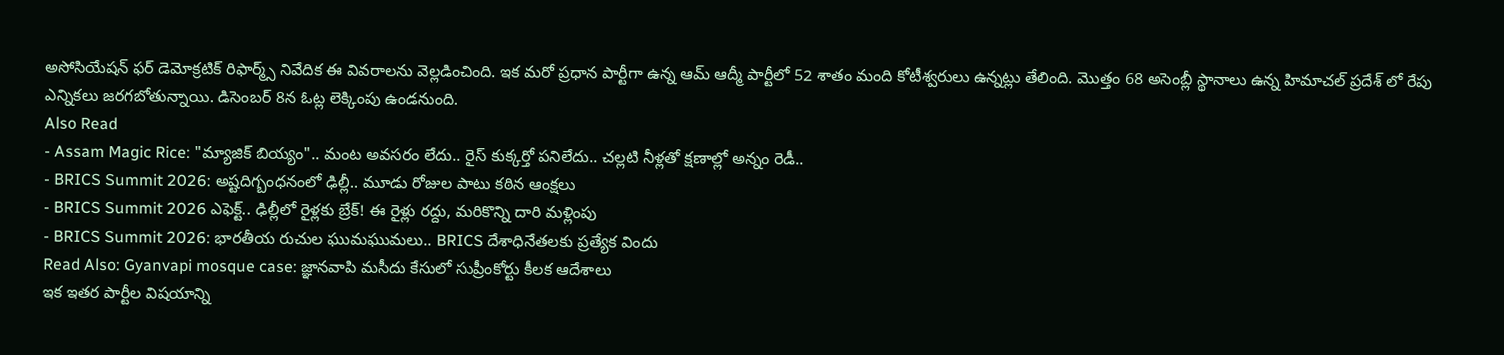అసోసియేషన్ ఫర్ డెమోక్రటిక్ రిఫార్మ్స్ నివేదిక ఈ వివరాలను వెల్లడించింది. ఇక మరో ప్రధాన పార్టీగా ఉన్న ఆమ్ ఆద్మీ పార్టీలో 52 శాతం మంది కోటీశ్వరులు ఉన్నట్లు తేలింది. మొత్తం 68 అసెంబ్లీ స్థానాలు ఉన్న హిమాచల్ ప్రదేశ్ లో రేపు ఎన్నికలు జరగబోతున్నాయి. డిసెంబర్ 8న ఓట్ల లెక్కింపు ఉండనుంది.
Also Read
- Assam Magic Rice: "మ్యాజిక్ బియ్యం".. మంట అవసరం లేదు.. రైస్ కుక్కర్తో పనిలేదు.. చల్లటి నీళ్లతో క్షణాల్లో అన్నం రెడీ..
- BRICS Summit 2026: అష్టదిగ్బంధనంలో ఢిల్లీ.. మూడు రోజుల పాటు కఠిన ఆంక్షలు
- BRICS Summit 2026 ఎఫెక్ట్.. ఢిల్లీలో రైళ్లకు బ్రేక్! ఈ రైళ్లు రద్దు, మరికొన్ని దారి మళ్లింపు
- BRICS Summit 2026: భారతీయ రుచుల ఘుమఘుమలు.. BRICS దేశాధినేతలకు ప్రత్యేక విందు
Read Also: Gyanvapi mosque case: జ్ఞానవాపి మసీదు కేసులో సుప్రీంకోర్టు కీలక ఆదేశాలు
ఇక ఇతర పార్టీల విషయాన్ని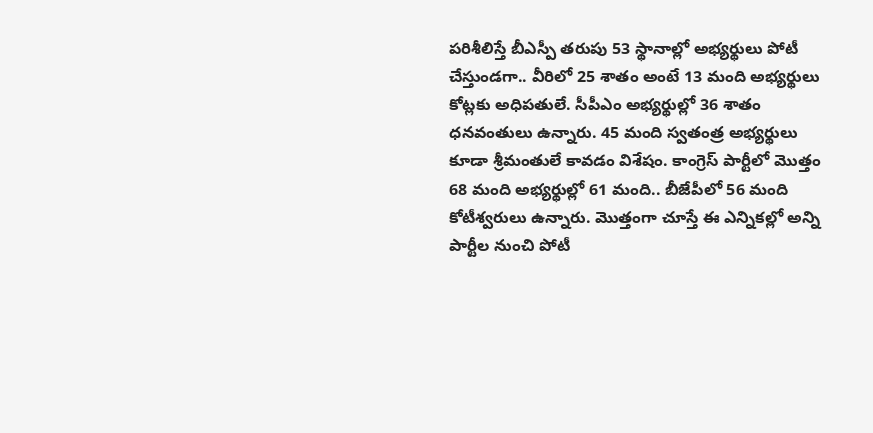పరిశీలిస్తే బీఎస్పీ తరుపు 53 స్థానాల్లో అభ్యర్థులు పోటీ చేస్తుండగా.. వీరిలో 25 శాతం అంటే 13 మంది అభ్యర్థులు కోట్లకు అధిపతులే. సీపీఎం అభ్యర్థుల్లో 36 శాతం ధనవంతులు ఉన్నారు. 45 మంది స్వతంత్ర అభ్యర్థులు కూడా శ్రీమంతులే కావడం విశేషం. కాంగ్రెస్ పార్టీలో మొత్తం 68 మంది అభ్యర్థుల్లో 61 మంది.. బీజేపీలో 56 మంది కోటీశ్వరులు ఉన్నారు. మొత్తంగా చూస్తే ఈ ఎన్నికల్లో అన్ని పార్టీల నుంచి పోటీ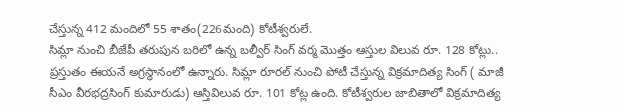చేస్తున్న 412 మందిలో 55 శాతం(226మంది) కోటీశ్వరులే.
సిమ్లా నుంచి బీజేపీ తరుపున బరిలో ఉన్న బల్వీర్ సింగ్ వర్మ మొత్తం ఆస్తుల విలువ రూ. 128 కోట్లు.. ప్రస్తుతం ఈయనే అగ్రస్థానంలో ఉన్నారు. సిమ్లా రూరల్ నుంచి పోటీ చేస్తున్న విక్రమాదిత్య సింగ్ ( మాజీ సీఎం వీరభద్రసింగ్ కుమారుడు) ఆస్తివిలువ రూ. 101 కోట్ల ఉంది. కోటీశ్వరుల జాబితాలో విక్రమాదిత్య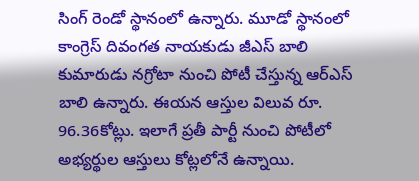సింగ్ రెండో స్థానంలో ఉన్నారు. మూడో స్థానంలో కాంగ్రెస్ దివంగత నాయకుడు జీఎస్ బాలి కుమారుడు నగ్రోటా నుంచి పోటీ చేస్తున్న ఆర్ఎస్ బాలి ఉన్నారు. ఈయన ఆస్తుల విలువ రూ. 96.36కోట్లు. ఇలాగే ప్రతీ పార్టీ నుంచి పోటీలో అభ్యర్థుల ఆస్తులు కోట్లలోనే ఉన్నాయి.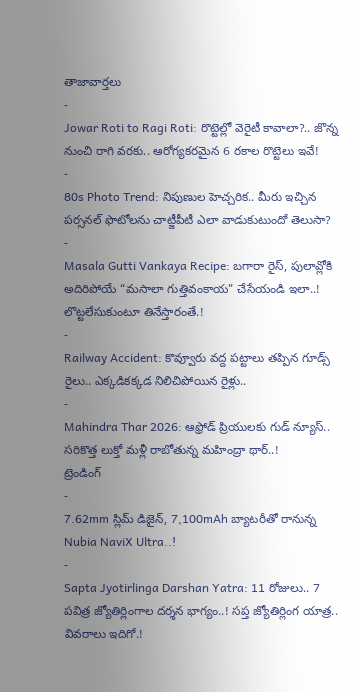తాజావార్తలు
-
Jowar Roti to Ragi Roti: రొట్టెల్లో వెరైటీ కావాలా?.. జొన్న నుంచి రాగి వరకు.. ఆరోగ్యకరమైన 6 రకాల రొట్టెలు ఇవే!
-
80s Photo Trend: నిపుణుల హెచ్చరిక.. మీరు ఇచ్చిన పర్సనల్ ఫొటోలను చాట్జీపీటీ ఎలా వాడుకుటుందో తెలుసా?
-
Masala Gutti Vankaya Recipe: బగారా రైస్, పులావ్లోకి అదిరిపోయే “మసాలా గుత్తివంకాయ” చేసేయండి ఇలా..! లొట్టలేసుకుంటూ తినేస్తారంతే.!
-
Railway Accident: కొవ్వూరు వద్ద పట్టాలు తప్పిన గూడ్స్ రైలు.. ఎక్కడికక్కడ నిలిచిపోయిన రైళ్లు..
-
Mahindra Thar 2026: ఆఫ్రోడ్ ప్రియులకు గుడ్ న్యూస్.. సరికొత్త లుక్తో మళ్లీ రాబోతున్న మహింద్రా థార్..!
ట్రెండింగ్
-
7.62mm స్లిమ్ డిజైన్, 7,100mAh బ్యాటరీతో రానున్న Nubia NaviX Ultra..!
-
Sapta Jyotirlinga Darshan Yatra: 11 రోజులు.. 7 పవిత్ర జ్యోతిర్లింగాల దర్శన భాగ్యం..! సప్త జ్యోతిర్లింగ యాత్ర.. వివరాలు ఇదిగో.!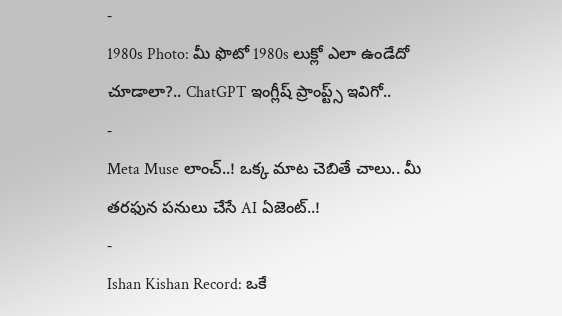-
1980s Photo: మీ ఫొటో 1980s లుక్లో ఎలా ఉండేదో చూడాలా?.. ChatGPT ఇంగ్లీష్ ప్రాంప్ట్స్ ఇవిగో..
-
Meta Muse లాంచ్..! ఒక్క మాట చెబితే చాలు.. మీ తరఫున పనులు చేసే AI ఏజెంట్..!
-
Ishan Kishan Record: ఒకే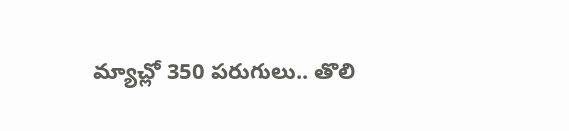మ్యాచ్లో 350 పరుగులు.. తొలి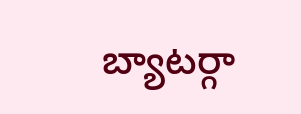బ్యాటర్గా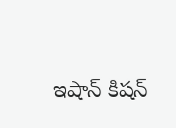ఇషాన్ కిషన్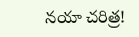నయా చరిత్ర!